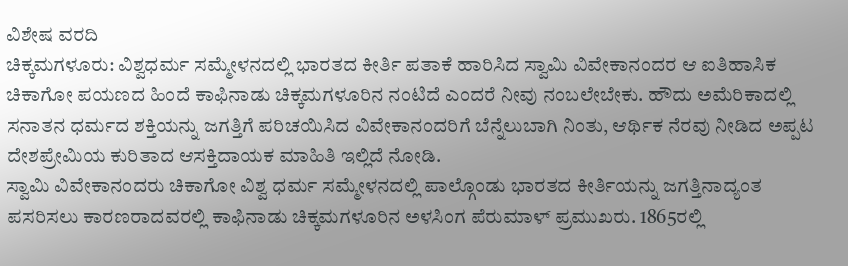ವಿಶೇಷ ವರದಿ
ಚಿಕ್ಕಮಗಳೂರು: ವಿಶ್ವಧರ್ಮ ಸಮ್ಮೇಳನದಲ್ಲಿ ಭಾರತದ ಕೀರ್ತಿ ಪತಾಕೆ ಹಾರಿಸಿದ ಸ್ವಾಮಿ ವಿವೇಕಾನಂದರ ಆ ಐತಿಹಾಸಿಕ ಚಿಕಾಗೋ ಪಯಣದ ಹಿಂದೆ ಕಾಫಿನಾಡು ಚಿಕ್ಕಮಗಳೂರಿನ ನಂಟಿದೆ ಎಂದರೆ ನೀವು ನಂಬಲೇಬೇಕು. ಹೌದು ಅಮೆರಿಕಾದಲ್ಲಿ ಸನಾತನ ಧರ್ಮದ ಶಕ್ತಿಯನ್ನು ಜಗತ್ತಿಗೆ ಪರಿಚಯಿಸಿದ ವಿವೇಕಾನಂದರಿಗೆ ಬೆನ್ನೆಲುಬಾಗಿ ನಿಂತು, ಆರ್ಥಿಕ ನೆರವು ನೀಡಿದ ಅಪ್ಪಟ ದೇಶಪ್ರೇಮಿಯ ಕುರಿತಾದ ಆಸಕ್ತಿದಾಯಕ ಮಾಹಿತಿ ಇಲ್ಲಿದೆ ನೋಡಿ.
ಸ್ವಾಮಿ ವಿವೇಕಾನಂದರು ಚಿಕಾಗೋ ವಿಶ್ವ ಧರ್ಮ ಸಮ್ಮೇಳನದಲ್ಲಿ ಪಾಲ್ಗೊಂಡು ಭಾರತದ ಕೀರ್ತಿಯನ್ನು ಜಗತ್ತಿನಾದ್ಯಂತ ಪಸರಿಸಲು ಕಾರಣರಾದವರಲ್ಲಿ ಕಾಫಿನಾಡು ಚಿಕ್ಕಮಗಳೂರಿನ ಅಳಸಿಂಗ ಪೆರುಮಾಳ್ ಪ್ರಮುಖರು. 1865ರಲ್ಲಿ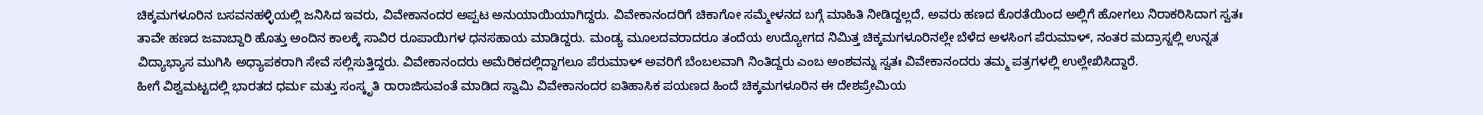ಚಿಕ್ಕಮಗಳೂರಿನ ಬಸವನಹಳ್ಳಿಯಲ್ಲಿ ಜನಿಸಿದ ಇವರು, ವಿವೇಕಾನಂದರ ಅಪ್ಪಟ ಅನುಯಾಯಿಯಾಗಿದ್ದರು. ವಿವೇಕಾನಂದರಿಗೆ ಚಿಕಾಗೋ ಸಮ್ಮೇಳನದ ಬಗ್ಗೆ ಮಾಹಿತಿ ನೀಡಿದ್ದಲ್ಲದೆ, ಅವರು ಹಣದ ಕೊರತೆಯಿಂದ ಅಲ್ಲಿಗೆ ಹೋಗಲು ನಿರಾಕರಿಸಿದಾಗ ಸ್ವತಃ ತಾವೇ ಹಣದ ಜವಾಬ್ದಾರಿ ಹೊತ್ತು ಅಂದಿನ ಕಾಲಕ್ಕೆ ಸಾವಿರ ರೂಪಾಯಿಗಳ ಧನಸಹಾಯ ಮಾಡಿದ್ದರು. ಮಂಡ್ಯ ಮೂಲದವರಾದರೂ ತಂದೆಯ ಉದ್ಯೋಗದ ನಿಮಿತ್ತ ಚಿಕ್ಕಮಗಳೂರಿನಲ್ಲೇ ಬೆಳೆದ ಅಳಸಿಂಗ ಪೆರುಮಾಳ್, ನಂತರ ಮದ್ರಾಸ್ನಲ್ಲಿ ಉನ್ನತ ವಿದ್ಯಾಭ್ಯಾಸ ಮುಗಿಸಿ ಅಧ್ಯಾಪಕರಾಗಿ ಸೇವೆ ಸಲ್ಲಿಸುತ್ತಿದ್ದರು. ವಿವೇಕಾನಂದರು ಅಮೆರಿಕದಲ್ಲಿದ್ದಾಗಲೂ ಪೆರುಮಾಳ್ ಅವರಿಗೆ ಬೆಂಬಲವಾಗಿ ನಿಂತಿದ್ದರು ಎಂಬ ಅಂಶವನ್ನು ಸ್ವತಃ ವಿವೇಕಾನಂದರು ತಮ್ಮ ಪತ್ರಗಳಲ್ಲಿ ಉಲ್ಲೇಖಿಸಿದ್ದಾರೆ.
ಹೀಗೆ ವಿಶ್ವಮಟ್ಟದಲ್ಲಿ ಭಾರತದ ಧರ್ಮ ಮತ್ತು ಸಂಸ್ಕೃತಿ ರಾರಾಜಿಸುವಂತೆ ಮಾಡಿದ ಸ್ವಾಮಿ ವಿವೇಕಾನಂದರ ಐತಿಹಾಸಿಕ ಪಯಣದ ಹಿಂದೆ ಚಿಕ್ಕಮಗಳೂರಿನ ಈ ದೇಶಪ್ರೇಮಿಯ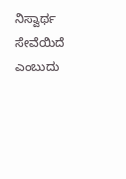ನಿಸ್ವಾರ್ಥ ಸೇವೆಯಿದೆ ಎಂಬುದು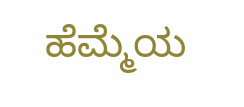ಹೆಮ್ಮೆಯ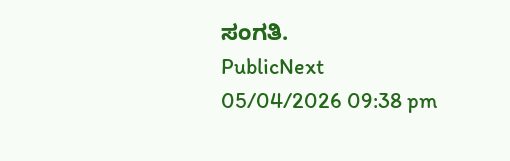ಸಂಗತಿ.
PublicNext
05/04/2026 09:38 pm